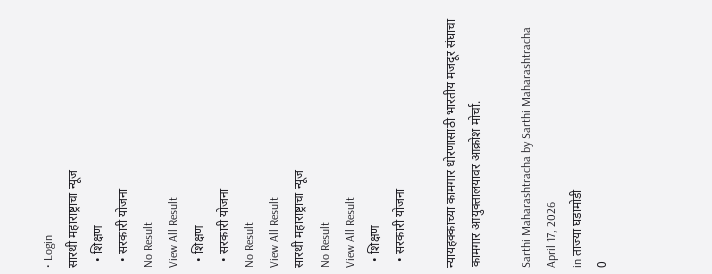• Login
सारथी महाराष्ट्राचा न्यूज
  • शिक्षण
  • सरकारी योजना
No Result
View All Result
  • शिक्षण
  • सरकारी योजना
No Result
View All Result
सारथी महाराष्ट्राचा न्यूज
No Result
View All Result
  • शिक्षण
  • सरकारी योजना

न्यायहक्काच्या कामगार धोरणासाठी भारतीय मजदूर संघाचा कामगार आयुक्तालयावर आक्रोश मोर्चा.

Sarthi Maharashtracha by Sarthi Maharashtracha
April 17, 2026
in ताज्या घडामोडी
0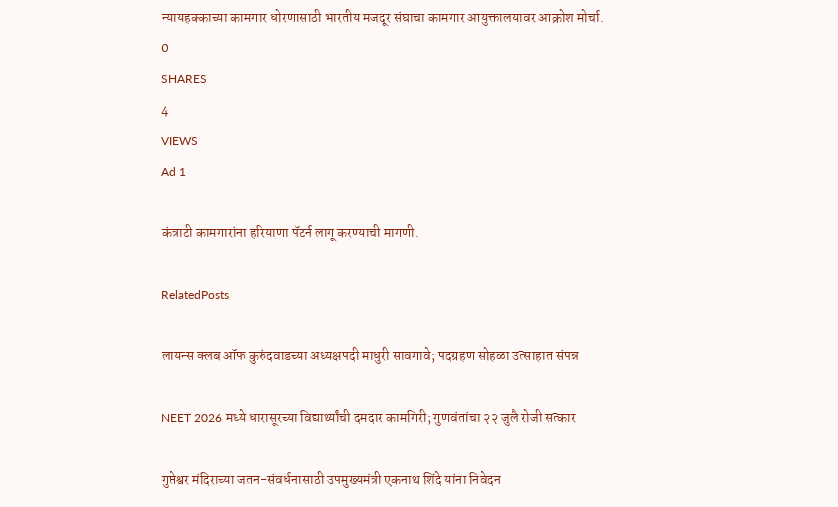न्यायहक्काच्या कामगार धोरणासाठी भारतीय मजदूर संघाचा कामगार आयुक्तालयावर आक्रोश मोर्चा.
0
SHARES
4
VIEWS
Ad 1

कंत्राटी कामगारांना हरियाणा पॅटर्न लागू करण्याची मागणी.

RelatedPosts

लायन्स क्लब ऑफ कुरुंदवाडच्या अध्यक्षपदी माधुरी सावगावे; पदग्रहण सोहळा उत्साहात संपन्न

NEET 2026 मध्ये धारासूरच्या विद्यार्थ्यांची दमदार कामगिरी; गुणवंतांचा २२ जुलै रोजी सत्कार

गुप्तेश्वर मंदिराच्या जतन-संवर्धनासाठी उपमुख्यमंत्री एकनाथ शिंदे यांना निवेदन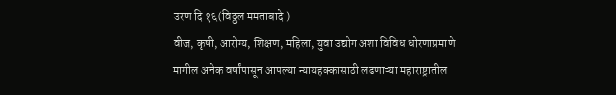उरण दि १६(विठ्ठल ममताबादे )
वीज, कृषी, आरोग्य, शिक्षण, महिला, युवा उद्योग अशा विविध धोरणाप्रमाणे मागील अनेक वर्षांपासून आपल्या न्यायहक्कासाठी लढणाऱ्या महाराष्ट्रातील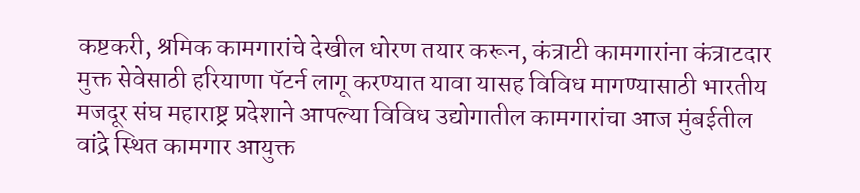कष्टकरी, श्रमिक कामगारांचे देखील धोरण तयार करून, कंत्राटी कामगारांना कंत्राटदार मुक्त सेवेसाठी हरियाणा पॅटर्न लागू करण्यात यावा यासह विविध मागण्यासाठी भारतीय मजदूर संघ महाराष्ट्र प्रदेशाने आपल्या विविध उद्योगातील कामगारांचा आज मुंबईतील वांद्रे स्थित कामगार आयुक्त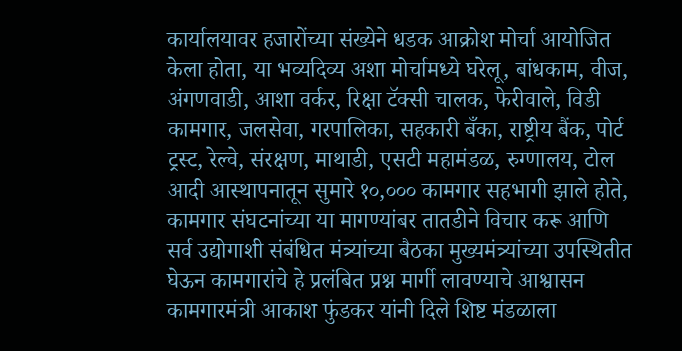कार्यालयावर हजारोंच्या संख्येने धडक आक्रोश मोर्चा आयोजित केला होता, या भव्यदिव्य अशा मोर्चामध्ये घरेलू, बांधकाम, वीज, अंगणवाडी, आशा वर्कर, रिक्षा टॅक्सी चालक, फेरीवाले, विडी कामगार, जलसेवा, गरपालिका, सहकारी बँका, राष्ट्रीय बैंक, पोर्ट ट्रस्ट, रेल्वे, संरक्षण, माथाडी, एसटी महामंडळ, रुग्णालय, टोल आदी आस्थापनातून सुमारे १०,००० कामगार सहभागी झाले होते, कामगार संघटनांच्या या मागण्यांबर तातडीने विचार करू आणि सर्व उद्योगाशी संबंधित मंत्र्यांच्या बैठका मुख्यमंत्र्यांच्या उपस्थितीत घेऊन कामगारांचे हे प्रलंबित प्रश्न मार्गी लावण्याचे आश्वासन कामगारमंत्री आकाश फुंडकर यांनी दिले शिष्ट मंडळाला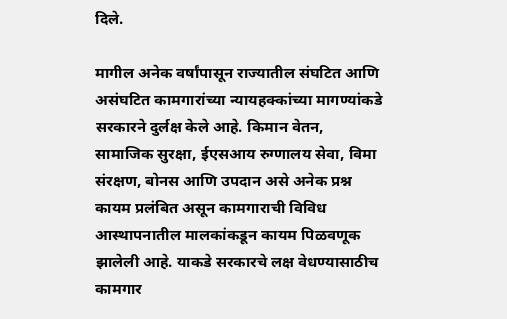दिले.

मागील अनेक वर्षांपासून राज्यातील संघटित आणि असंघटित कामगारांच्या न्यायहक्कांच्या मागण्यांकडे सरकारने दुर्लक्ष केले आहे. किमान वेतन, सामाजिक सुरक्षा, ईएसआय रुग्णालय सेवा, विमा संरक्षण, बोनस आणि उपदान असे अनेक प्रश्न कायम प्रलंबित असून कामगाराची विविध आस्थापनातील मालकांकडून कायम पिळवणूक झालेली आहे. याकडे सरकारचे लक्ष वेधण्यासाठीच कामगार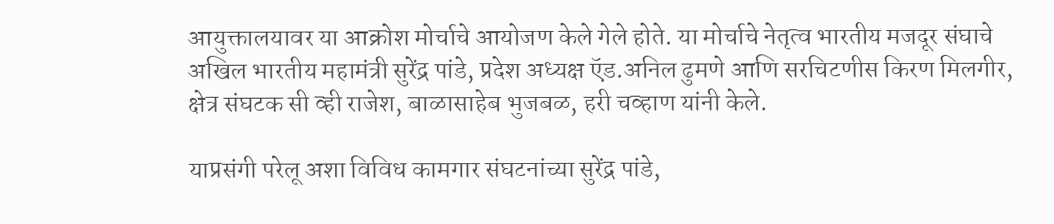आयुक्तालयावर या आक्रोश मोर्चाचे आयोजण केले गेले होते. या मोर्चाचे नेतृत्व भारतीय मजदूर संघाचे अखिल भारतीय महामंत्री सुरेंद्र पांडे, प्रदेश अध्यक्ष ऍड.अनिल ढुमणे आणि सरचिटणीस किरण मिलगीर, क्षेत्र संघटक सी व्ही राजेश, बाळासाहेब भुजबळ, हरी चव्हाण यांनी केले.

याप्रसंगी परेलू अशा विविध कामगार संघटनांच्या सुरेंद्र पांडे,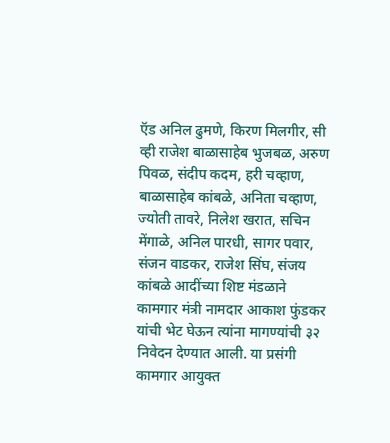ऍड अनिल ढुमणे, किरण मिलगीर, सी व्ही राजेश बाळासाहेब भुजबळ, अरुण पिवळ, संदीप कदम, हरी चव्हाण, बाळासाहेब कांबळे, अनिता चव्हाण, ज्योती तावरे, निलेश खरात, सचिन मेंगाळे, अनिल पारधी, सागर पवार, संजन वाडकर, राजेश सिंघ, संजय कांबळे आदींच्या शिष्ट मंडळाने कामगार मंत्री नामदार आकाश फुंडकर यांची भेट घेऊन त्यांना मागण्यांची ३२ निवेदन देण्यात आली. या प्रसंगी कामगार आयुक्त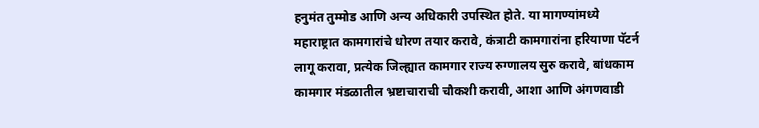हनुमंत तुम्मोड आणि अन्य अधिकारी उपस्थित होते. या मागण्यांमध्ये महाराष्ट्रात कामगारांचे धोरण तयार करावे, कंत्राटी कामगारांना हरियाणा पॅटर्न लागू करावा, प्रत्येक जिल्ह्यात कामगार राज्य रुग्णालय सुरु करावे, बांधकाम कामगार मंडळातील भ्रष्टाचाराची चौकशी करावी, आशा आणि अंगणवाडी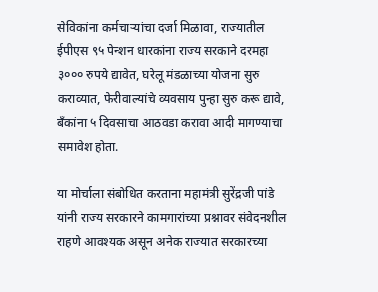सेविकांना कर्मचाऱ्यांचा दर्जा मिळावा, राज्यातील ईपीएस ९५ पेन्शन धारकांना राज्य सरकाने दरमहा ३००० रुपये द्यावेत, घरेलू मंडळाच्या योजना सुरु कराव्यात, फेरीवाल्यांचे व्यवसाय पुन्हा सुरु करू द्यावे, बँकांना ५ दिवसाचा आठवडा करावा आदी मागण्याचा समावेश होता.

या मोर्चाला संबोधित करताना महामंत्री सुरेंद्रजी पांडे यांनी राज्य सरकारने कामगारांच्या प्रश्नावर संवेदनशील राहणे आवश्यक असून अनेक राज्यात सरकारच्या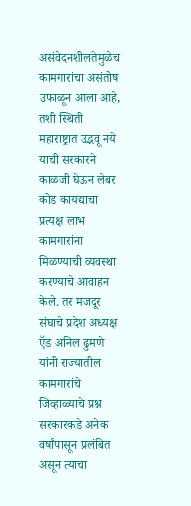असंवेदनशीलतेमुळेच कामगारांचा असंतोष उफाळून आला आहे, तशी स्थिती महाराष्ट्रात उद्भवू नये याची सरकारने काळजी घेऊन लेबर कोड कायद्याचा प्रत्यक्ष लाभ कामगारांना मिळण्याची व्यवस्था करण्याचे आवाहन केले. तर मजदूर संघाचे प्रदेश अध्यक्ष ऍड अनिल ढुमणे यांनी राज्यातील कामगारांचे जिव्हाळ्याचे प्रश्न सरकारकडे अनेक वर्षांपासून प्रलंबित असून त्याचा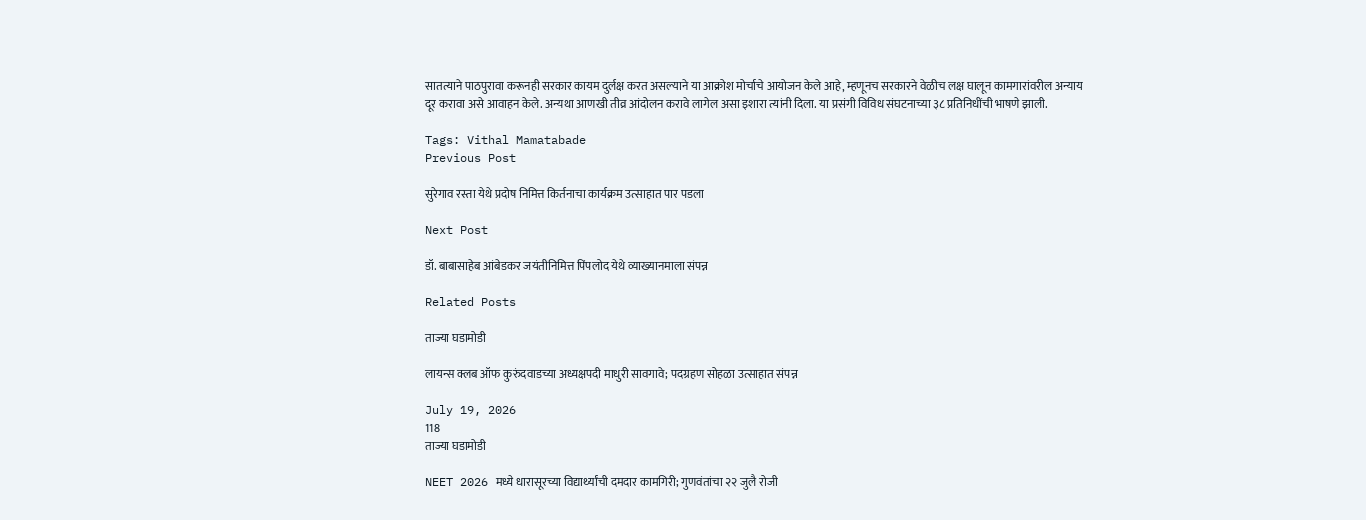सातत्याने पाठपुरावा करूनही सरकार कायम दुर्लक्ष करत असल्याने या आक्रोश मोर्चाचे आयोजन केले आहे, म्हणूनच सरकारने वेळीच लक्ष घालून कामगारांवरील अन्याय दूर करावा असे आवाहन केले. अन्यथा आणखी तीव्र आंदोलन करावे लागेल असा इशारा त्यांनी दिला. या प्रसंगी विविध संघटनाच्या ३८ प्रतिनिधींची भाषणे झाली.

Tags: Vithal Mamatabade
Previous Post

सुरेगाव रस्ता येथे प्रदोष निमित्त किर्तनाचा कार्यक्रम उत्साहात पार पडला

Next Post

डॉ. बाबासाहेब आंबेडकर जयंतीनिमित्त पिंपलोद येथे व्याख्यानमाला संपन्न

Related Posts

ताज्या घडामोडी

लायन्स क्लब ऑफ कुरुंदवाडच्या अध्यक्षपदी माधुरी सावगावे; पदग्रहण सोहळा उत्साहात संपन्न

July 19, 2026
118
ताज्या घडामोडी

NEET 2026 मध्ये धारासूरच्या विद्यार्थ्यांची दमदार कामगिरी; गुणवंतांचा २२ जुलै रोजी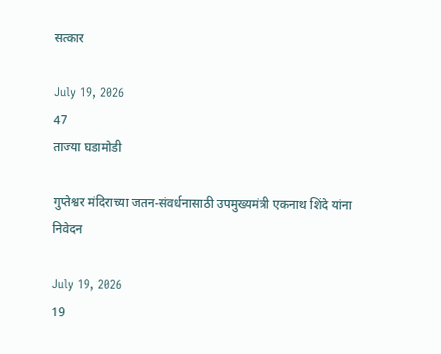सत्कार

July 19, 2026
47
ताज्या घडामोडी

गुप्तेश्वर मंदिराच्या जतन-संवर्धनासाठी उपमुख्यमंत्री एकनाथ शिंदे यांना निवेदन

July 19, 2026
19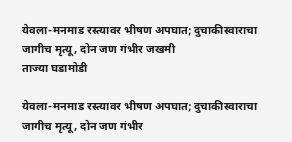येवला-मनमाड रस्त्यावर भीषण अपघात; दुचाकीस्वाराचा जागीच मृत्यू, दोन जण गंभीर जखमी
ताज्या घडामोडी

येवला-मनमाड रस्त्यावर भीषण अपघात; दुचाकीस्वाराचा जागीच मृत्यू, दोन जण गंभीर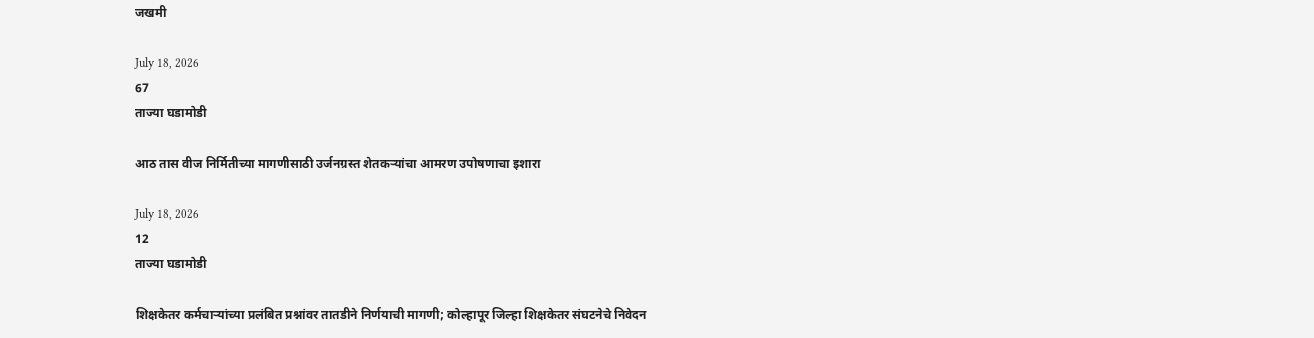जखमी

July 18, 2026
67
ताज्या घडामोडी

आठ तास वीज निर्मितीच्या मागणीसाठी उर्जनग्रस्त शेतकऱ्यांचा आमरण उपोषणाचा इशारा

July 18, 2026
12
ताज्या घडामोडी

शिक्षकेतर कर्मचाऱ्यांच्या प्रलंबित प्रश्नांवर तातडीने निर्णयाची मागणी; कोल्हापूर जिल्हा शिक्षकेतर संघटनेचे निवेदन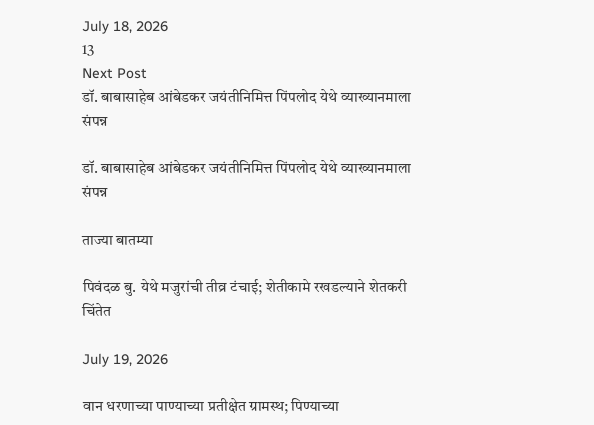July 18, 2026
13
Next Post
डॉ. बाबासाहेब आंबेडकर जयंतीनिमित्त पिंपलोद येथे व्याख्यानमाला संपन्न

डॉ. बाबासाहेब आंबेडकर जयंतीनिमित्त पिंपलोद येथे व्याख्यानमाला संपन्न

ताज्या बातम्या

पिवंदळ बु. येथे मजुरांची तीव्र टंचाई; शेतीकामे रखडल्याने शेतकरी चिंतेत

July 19, 2026

वान धरणाच्या पाण्याच्या प्रतीक्षेत ग्रामस्थ; पिण्याच्या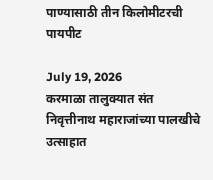पाण्यासाठी तीन किलोमीटरची पायपीट

July 19, 2026
करमाळा तालुक्यात संत निवृत्तीनाथ महाराजांच्या पालखीचे उत्साहात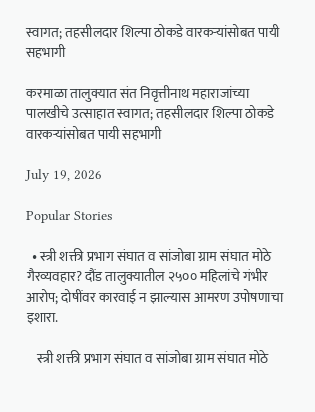स्वागत; तहसीलदार शिल्पा ठोकडे वारकऱ्यांसोबत पायी सहभागी

करमाळा तालुक्यात संत निवृत्तीनाथ महाराजांच्या पालखीचे उत्साहात स्वागत; तहसीलदार शिल्पा ठोकडे वारकऱ्यांसोबत पायी सहभागी

July 19, 2026

Popular Stories

  • स्त्री शक्ती प्रभाग संघात व सांजोबा ग्राम संघात मोठे गैरव्यवहार? दौंड तालुक्यातील २५०० महिलांचे गंभीर आरोप; दोषींवर कारवाई न झाल्यास आमरण उपोषणाचा इशारा.

    स्त्री शक्ती प्रभाग संघात व सांजोबा ग्राम संघात मोठे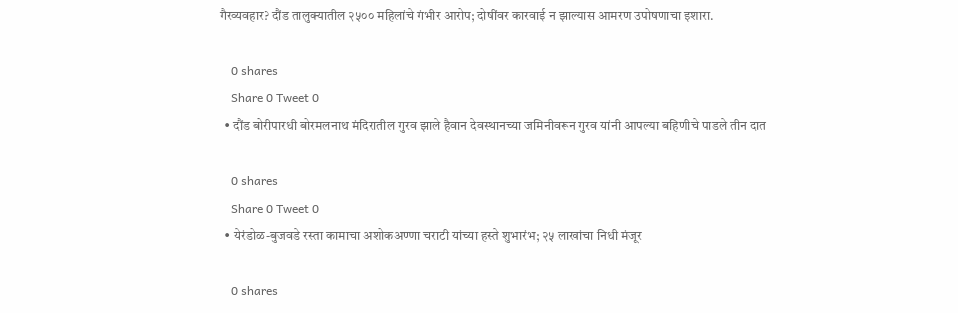गैरव्यवहार? दौंड तालुक्यातील २५०० महिलांचे गंभीर आरोप; दोषींवर कारवाई न झाल्यास आमरण उपोषणाचा इशारा.

    0 shares
    Share 0 Tweet 0
  • दौंड बोरीपारधी बोरमलनाथ मंदिरातील गुरव झाले हैवान देवस्थानच्या जमिनीवरून गुरव यांनी आपल्या बहिणीचे पाडले तीन दात

    0 shares
    Share 0 Tweet 0
  • येरंडोळ-बुजवडे रस्ता कामाचा अशोकअण्णा चराटी यांच्या हस्ते शुभारंभ; २५ लाखांचा निधी मंजूर

    0 shares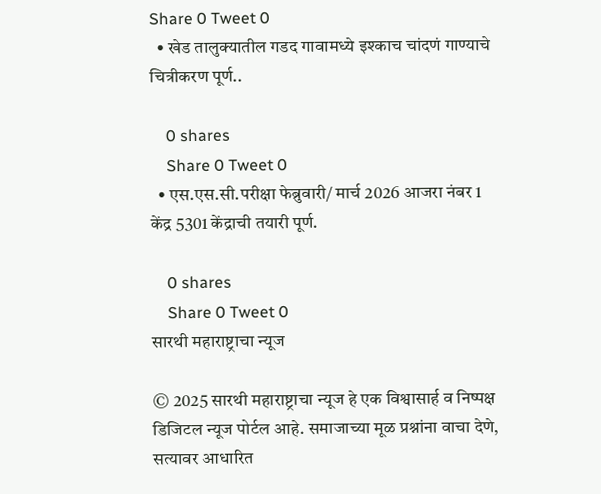Share 0 Tweet 0
  • खेड तालुक्यातील गडद गावामध्ये इश्काच चांदणं गाण्याचे चित्रीकरण पूर्ण..

    0 shares
    Share 0 Tweet 0
  • एस.एस.सी.परीक्षा फेब्रुवारी/ मार्च 2026 आजरा नंबर 1 केंद्र 5301 केंद्राची तयारी पूर्ण.

    0 shares
    Share 0 Tweet 0
सारथी महाराष्ट्राचा न्यूज

© 2025 सारथी महाराष्ट्राचा न्यूज हे एक विश्वासार्ह व निष्पक्ष डिजिटल न्यूज पोर्टल आहे. समाजाच्या मूळ प्रश्नांना वाचा देणे, सत्यावर आधारित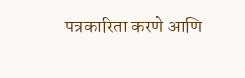पत्रकारिता करणे आणि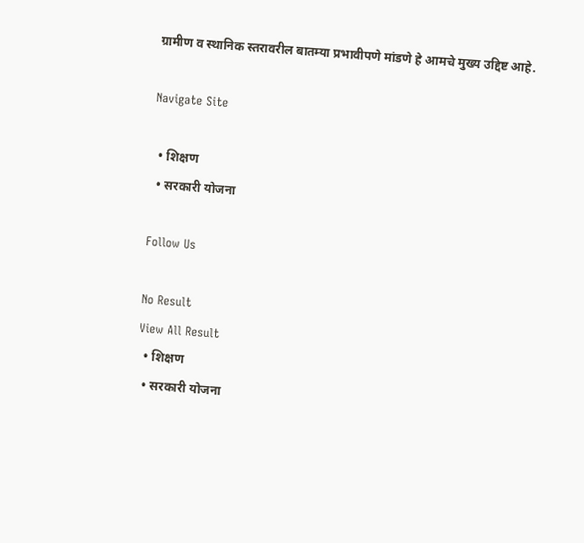ग्रामीण व स्थानिक स्तरावरील बातम्या प्रभावीपणे मांडणे हे आमचे मुख्य उद्दिष्ट आहे.

Navigate Site

  • शिक्षण
  • सरकारी योजना

Follow Us

No Result
View All Result
  • शिक्षण
  • सरकारी योजना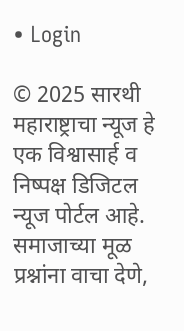• Login

© 2025 सारथी महाराष्ट्राचा न्यूज हे एक विश्वासार्ह व निष्पक्ष डिजिटल न्यूज पोर्टल आहे. समाजाच्या मूळ प्रश्नांना वाचा देणे,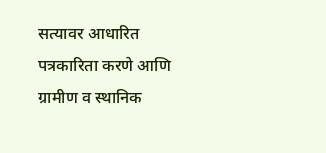सत्यावर आधारित पत्रकारिता करणे आणि ग्रामीण व स्थानिक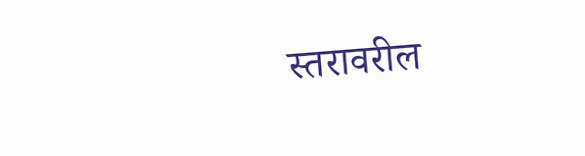स्तरावरील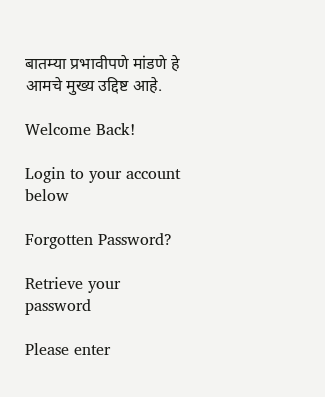बातम्या प्रभावीपणे मांडणे हे आमचे मुख्य उद्दिष्ट आहे.

Welcome Back!

Login to your account below

Forgotten Password?

Retrieve your password

Please enter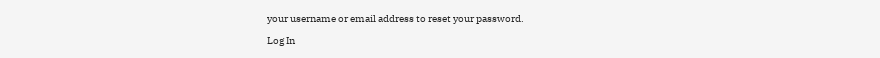your username or email address to reset your password.

Log In